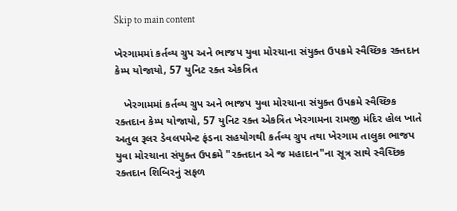Skip to main content

ખેરગામમાં કર્તવ્ય ગ્રુપ અને ભાજપ યુવા મોરચાના સંયુક્ત ઉપક્રમે સ્વૈચ્છિક રક્તદાન કેમ્પ યોજાયો, 57 યુનિટ રક્ત એકત્રિત

   ખેરગામમાં કર્તવ્ય ગ્રુપ અને ભાજપ યુવા મોરચાના સંયુક્ત ઉપક્રમે સ્વૈચ્છિક રક્તદાન કેમ્પ યોજાયો, 57 યુનિટ રક્ત એકત્રિત ખેરગામના રામજી મંદિર હોલ ખાતે અતુલ રૂલર ડેવલપમેન્ટ ફંડના સહયોગથી કર્તવ્ય ગ્રુપ તથા ખેરગામ તાલુકા ભાજપ યુવા મોરચાના સંયુક્ત ઉપક્રમે "રક્તદાન એ જ મહાદાન"ના સૂત્ર સાથે સ્વૈચ્છિક રક્તદાન શિબિરનું સફળ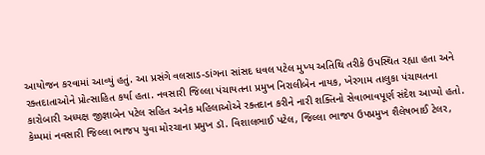આયોજન કરવામાં આવ્યું હતું. આ પ્રસંગે વલસાડ-ડાંગના સાંસદ ધવલ પટેલ મુખ્ય અતિથિ તરીકે ઉપસ્થિત રહ્યા હતા અને રક્તદાતાઓને પ્રોત્સાહિત કર્યા હતા. નવસારી જિલ્લા પંચાયતના પ્રમુખ નિરાલીબેન નાયક, ખેરગામ તાલુકા પંચાયતના કારોબારી અધ્યક્ષ જીજ્ઞાબેન પટેલ સહિત અનેક મહિલાઓએ રક્તદાન કરીને નારી શક્તિનો સેવાભાવપૂર્ણ સંદેશ આપ્યો હતો. કેમ્પમાં નવસારી જિલ્લા ભાજપ યુવા મોરચાના પ્રમુખ ડૉ. વિશાલભાઈ પટેલ, જિલ્લા ભાજપ ઉપપ્રમુખ શૈલેષભાઈ ટેલર,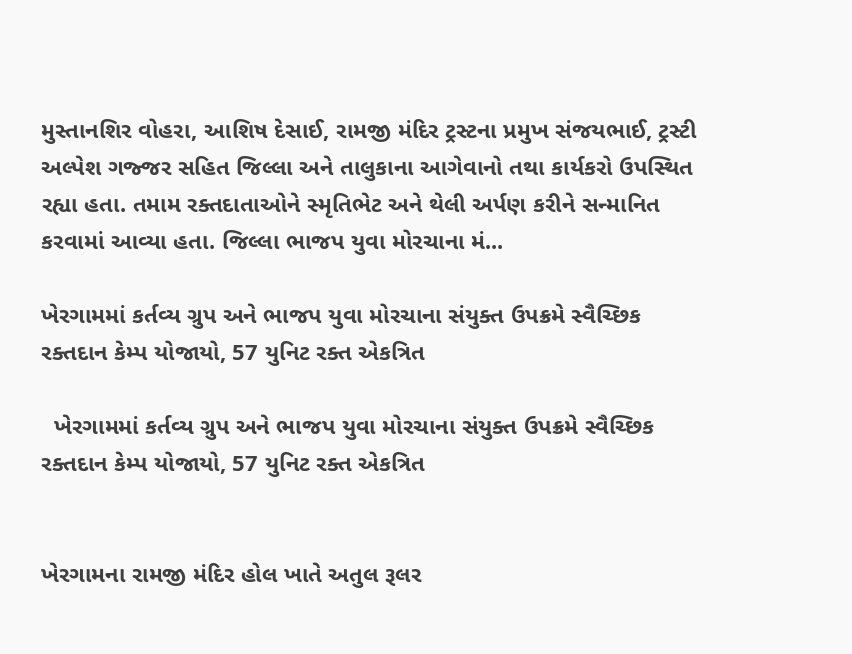મુસ્તાનશિર વોહરા, આશિષ દેસાઈ, રામજી મંદિર ટ્રસ્ટના પ્રમુખ સંજયભાઈ, ટ્રસ્ટી અલ્પેશ ગજ્જર સહિત જિલ્લા અને તાલુકાના આગેવાનો તથા કાર્યકરો ઉપસ્થિત રહ્યા હતા. તમામ રક્તદાતાઓને સ્મૃતિભેટ અને થેલી અર્પણ કરીને સન્માનિત કરવામાં આવ્યા હતા. જિલ્લા ભાજપ યુવા મોરચાના મં...

ખેરગામમાં કર્તવ્ય ગ્રુપ અને ભાજપ યુવા મોરચાના સંયુક્ત ઉપક્રમે સ્વૈચ્છિક રક્તદાન કેમ્પ યોજાયો, 57 યુનિટ રક્ત એકત્રિત

  ખેરગામમાં કર્તવ્ય ગ્રુપ અને ભાજપ યુવા મોરચાના સંયુક્ત ઉપક્રમે સ્વૈચ્છિક રક્તદાન કેમ્પ યોજાયો, 57 યુનિટ રક્ત એકત્રિત


ખેરગામના રામજી મંદિર હોલ ખાતે અતુલ રૂલર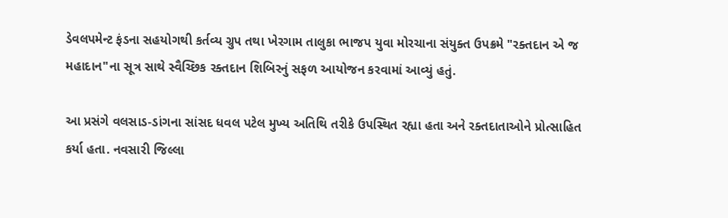ડેવલપમેન્ટ ફંડના સહયોગથી કર્તવ્ય ગ્રુપ તથા ખેરગામ તાલુકા ભાજપ યુવા મોરચાના સંયુક્ત ઉપક્રમે "રક્તદાન એ જ મહાદાન"ના સૂત્ર સાથે સ્વૈચ્છિક રક્તદાન શિબિરનું સફળ આયોજન કરવામાં આવ્યું હતું.

આ પ્રસંગે વલસાડ-ડાંગના સાંસદ ધવલ પટેલ મુખ્ય અતિથિ તરીકે ઉપસ્થિત રહ્યા હતા અને રક્તદાતાઓને પ્રોત્સાહિત કર્યા હતા. નવસારી જિલ્લા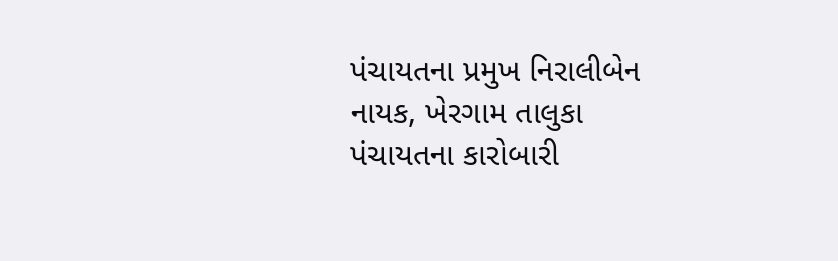પંચાયતના પ્રમુખ નિરાલીબેન નાયક, ખેરગામ તાલુકા પંચાયતના કારોબારી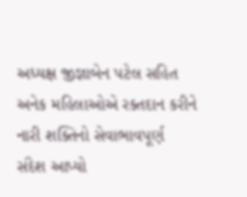અધ્યક્ષ જીજ્ઞાબેન પટેલ સહિત અનેક મહિલાઓએ રક્તદાન કરીને નારી શક્તિનો સેવાભાવપૂર્ણ સંદેશ આપ્યો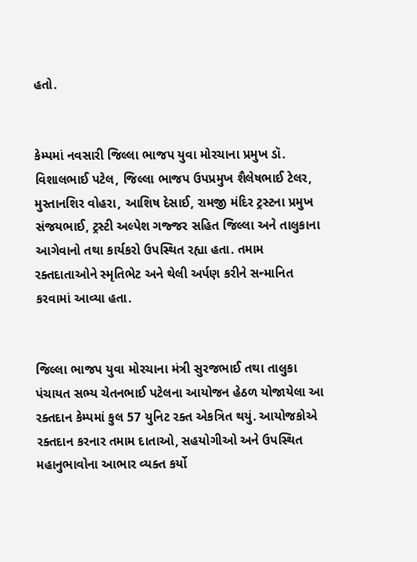હતો.


કેમ્પમાં નવસારી જિલ્લા ભાજપ યુવા મોરચાના પ્રમુખ ડૉ. વિશાલભાઈ પટેલ, જિલ્લા ભાજપ ઉપપ્રમુખ શૈલેષભાઈ ટેલર, મુસ્તાનશિર વોહરા, આશિષ દેસાઈ, રામજી મંદિર ટ્રસ્ટના પ્રમુખ સંજયભાઈ, ટ્રસ્ટી અલ્પેશ ગજ્જર સહિત જિલ્લા અને તાલુકાના આગેવાનો તથા કાર્યકરો ઉપસ્થિત રહ્યા હતા. તમામ રક્તદાતાઓને સ્મૃતિભેટ અને થેલી અર્પણ કરીને સન્માનિત કરવામાં આવ્યા હતા.


જિલ્લા ભાજપ યુવા મોરચાના મંત્રી સુરજભાઈ તથા તાલુકા પંચાયત સભ્ય ચેતનભાઈ પટેલના આયોજન હેઠળ યોજાયેલા આ રક્તદાન કેમ્પમાં કુલ 57 યુનિટ રક્ત એકત્રિત થયું. આયોજકોએ રક્તદાન કરનાર તમામ દાતાઓ, સહયોગીઓ અને ઉપસ્થિત મહાનુભાવોના આભાર વ્યક્ત કર્યો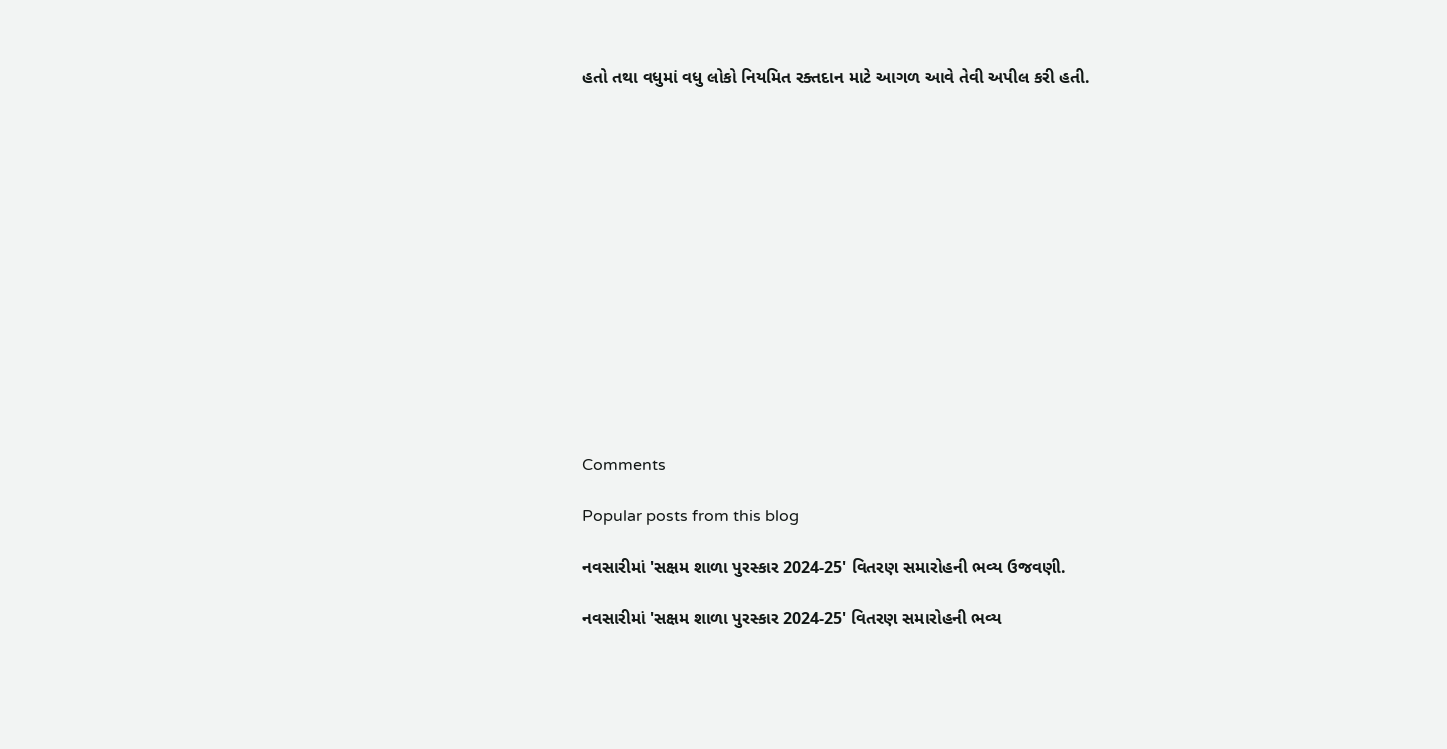હતો તથા વધુમાં વધુ લોકો નિયમિત રક્તદાન માટે આગળ આવે તેવી અપીલ કરી હતી.














Comments

Popular posts from this blog

નવસારીમાં 'સક્ષમ શાળા પુરસ્કાર 2024-25' વિતરણ સમારોહની ભવ્ય ઉજવણી.

નવસારીમાં 'સક્ષમ શાળા પુરસ્કાર 2024-25' વિતરણ સમારોહની ભવ્ય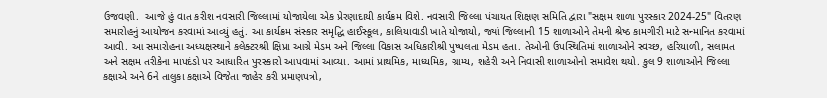ઉજવણી.  આજે હું વાત કરીશ નવસારી જિલ્લામાં યોજાયેલા એક પ્રેરણાદાયી કાર્યક્રમ વિશે. નવસારી જિલ્લા પંચાયત શિક્ષણ સમિતિ દ્વારા "સક્ષમ શાળા પુરસ્કાર 2024-25" વિતરણ સમારોહનું આયોજન કરવામાં આવ્યું હતું. આ કાર્યક્રમ સંસ્કાર સમૃદ્ધિ હાઈસ્કૂલ, કાલિયાવાડી ખાતે યોજાયો, જ્યાં જિલ્લાની 15 શાળાઓને તેમની શ્રેષ્ઠ કામગીરી માટે સન્માનિત કરવામાં આવી. આ સમારોહના અધ્યક્ષસ્થાને કલેક્ટરશ્રી ક્ષિપ્રા આગ્રે મેડમ અને જિલ્લા વિકાસ અધિકારીશ્રી પુષ્પલતા મેડમ હતા. તેઓની ઉપસ્થિતિમાં શાળાઓને સ્વચ્છ, હરિયાળી, સલામત અને સક્ષમ તરીકેના માપદંડો પર આધારિત પુરસ્કારો આપવામાં આવ્યા. આમાં પ્રાથમિક, માધ્યમિક, ગ્રામ્ય, શહેરી અને નિવાસી શાળાઓનો સમાવેશ થયો. કુલ 9 શાળાઓને જિલ્લા કક્ષાએ અને 6ને તાલુકા કક્ષાએ વિજેતા જાહેર કરી પ્રમાણપત્રો,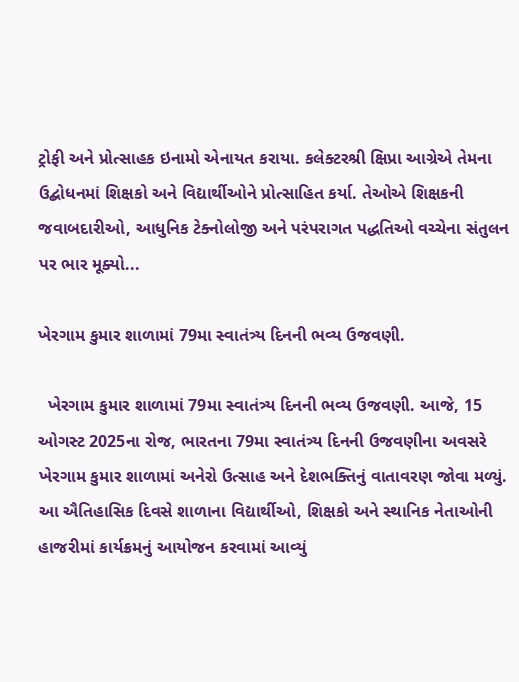ટ્રોફી અને પ્રોત્સાહક ઇનામો એનાયત કરાયા. કલેક્ટરશ્રી ક્ષિપ્રા આગ્રેએ તેમના ઉદ્બોધનમાં શિક્ષકો અને વિદ્યાર્થીઓને પ્રોત્સાહિત કર્યા. તેઓએ શિક્ષકની જવાબદારીઓ, આધુનિક ટેક્નોલોજી અને પરંપરાગત પદ્ધતિઓ વચ્ચેના સંતુલન પર ભાર મૂક્યો...

ખેરગામ કુમાર શાળામાં 79મા સ્વાતંત્ર્ય દિનની ભવ્ય ઉજવણી.

  ખેરગામ કુમાર શાળામાં 79મા સ્વાતંત્ર્ય દિનની ભવ્ય ઉજવણી. આજે, 15 ઓગસ્ટ 2025ના રોજ, ભારતના 79મા સ્વાતંત્ર્ય દિનની ઉજવણીના અવસરે ખેરગામ કુમાર શાળામાં અનેરો ઉત્સાહ અને દેશભક્તિનું વાતાવરણ જોવા મળ્યું. આ ઐતિહાસિક દિવસે શાળાના વિદ્યાર્થીઓ, શિક્ષકો અને સ્થાનિક નેતાઓની હાજરીમાં કાર્યક્રમનું આયોજન કરવામાં આવ્યું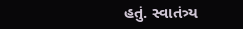હતું. સ્વાતંત્ર્ય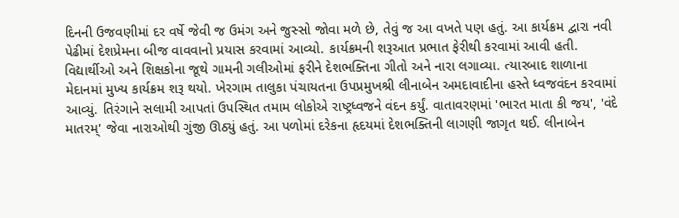દિનની ઉજવણીમાં દર વર્ષે જેવી જ ઉમંગ અને જુસ્સો જોવા મળે છે, તેવું જ આ વખતે પણ હતું. આ કાર્યક્રમ દ્વારા નવી પેઢીમાં દેશપ્રેમના બીજ વાવવાનો પ્રયાસ કરવામાં આવ્યો. કાર્યક્રમની શરૂઆત પ્રભાત ફેરીથી કરવામાં આવી હતી. વિદ્યાર્થીઓ અને શિક્ષકોના જૂથે ગામની ગલીઓમાં ફરીને દેશભક્તિના ગીતો અને નારા લગાવ્યા. ત્યારબાદ શાળાના મેદાનમાં મુખ્ય કાર્યક્રમ શરૂ થયો. ખેરગામ તાલુકા પંચાયતના ઉપપ્રમુખશ્રી લીનાબેન અમદાવાદીના હસ્તે ધ્વજવંદન કરવામાં આવ્યું. તિરંગાને સલામી આપતાં ઉપસ્થિત તમામ લોકોએ રાષ્ટ્રધ્વજને વંદન કર્યું. વાતાવરણમાં 'ભારત માતા કી જય', 'વંદે માતરમ્' જેવા નારાઓથી ગુંજી ઊઠ્યું હતું. આ પળોમાં દરેકના હૃદયમાં દેશભક્તિની લાગણી જાગૃત થઈ. લીનાબેન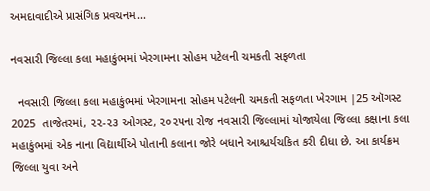અમદાવાદીએ પ્રાસંગિક પ્રવચનમ...

નવસારી જિલ્લા કલા મહાકુંભમાં ખેરગામના સોહમ પટેલની ચમકતી સફળતા

  નવસારી જિલ્લા કલા મહાકુંભમાં ખેરગામના સોહમ પટેલની ચમકતી સફળતા ખેરગામ |25 ઑગસ્ટ 2025  તાજેતરમાં, ૨૨-૨૩ ઓગસ્ટ, ૨૦૨૫ના રોજ નવસારી જિલ્લામાં યોજાયેલા જિલ્લા કક્ષાના કલા મહાકુંભમાં એક નાના વિદ્યાર્થીએ પોતાની કલાના જોરે બધાને આશ્ચર્યચકિત કરી દીધા છે. આ કાર્યક્રમ જિલ્લા યુવા અને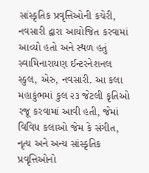સાંસ્કૃતિક પ્રવૃત્તિઓની કચેરી, નવસારી દ્વારા આયોજિત કરવામાં આવ્યો હતો અને સ્થળ હતું સ્વામિનારાયણ ઈન્ટરનેશનલ સ્કુલ, એરુ, નવસારી. આ કલા મહાકુંભમાં કુલ ૨૩ જેટલી કૃતિઓ રજૂ કરવામાં આવી હતી, જેમાં વિવિધ કલાઓ જેમ કે સંગીત, નૃત્ય અને અન્ય સાંસ્કૃતિક પ્રવૃત્તિઓનો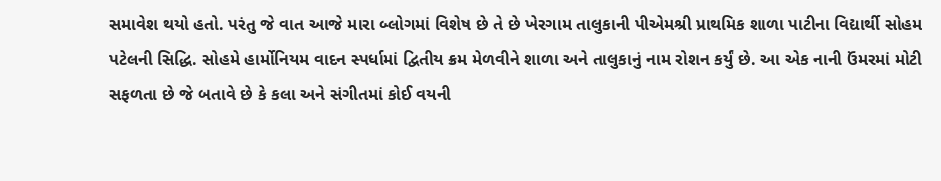સમાવેશ થયો હતો. પરંતુ જે વાત આજે મારા બ્લોગમાં વિશેષ છે તે છે ખેરગામ તાલુકાની પીએમશ્રી પ્રાથમિક શાળા પાટીના વિદ્યાર્થી સોહમ પટેલની સિદ્ધિ. સોહમે હાર્મોનિયમ વાદન સ્પર્ધામાં દ્વિતીય ક્રમ મેળવીને શાળા અને તાલુકાનું નામ રોશન કર્યું છે. આ એક નાની ઉંમરમાં મોટી સફળતા છે જે બતાવે છે કે કલા અને સંગીતમાં કોઈ વયની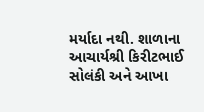મર્યાદા નથી. શાળાના આચાર્યશ્રી કિરીટભાઈ સોલંકી અને આખા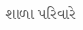શાળા પરિવારે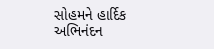સોહમને હાર્દિક અભિનંદન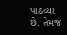પાઠવ્યા છે. તેમજ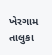ખેરગામ તાલુકા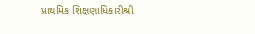પ્રાથમિક શિક્ષણાધિકારીશ્રી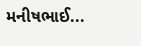મનીષભાઈ...